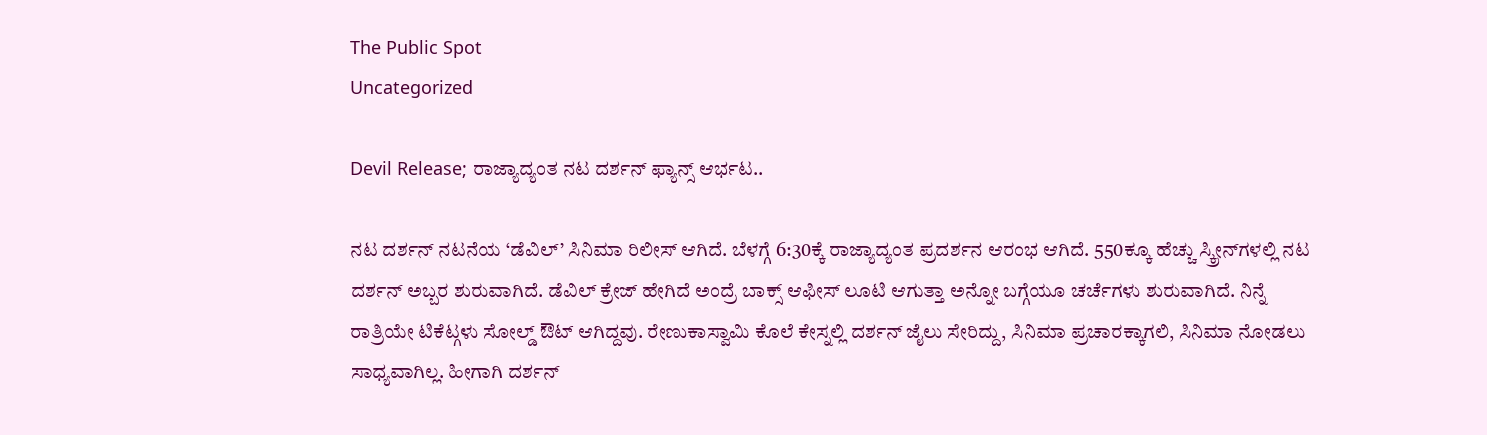The Public Spot
Uncategorized

Devil Release; ರಾಜ್ಯಾದ್ಯಂತ ನಟ ದರ್ಶನ್ ಫ್ಯಾನ್ಸ್ ಆರ್ಭಟ..

ನಟ ದರ್ಶನ್ ನಟನೆಯ ‘ಡೆವಿಲ್’ ಸಿನಿಮಾ ರಿಲೀಸ್ ಆಗಿದೆ. ಬೆಳಗ್ಗೆ 6:30ಕ್ಕೆ ರಾಜ್ಯಾದ್ಯಂತ ಪ್ರದರ್ಶನ ಆರಂಭ ಆಗಿದೆ. 550ಕ್ಕೂ ಹೆಚ್ಚು ಸ್ಕ್ರೀನ್‌ಗಳಲ್ಲಿ ನಟ ದರ್ಶನ್ ಅಬ್ಬರ ಶುರುವಾಗಿದೆ. ಡೆವಿಲ್ ಕ್ರೇಜ್ ಹೇಗಿದೆ ಅಂದ್ರೆ ಬಾಕ್ಸ್ ಆಫೀಸ್ ಲೂಟಿ ಆಗುತ್ತಾ ಅನ್ನೋ ಬಗ್ಗೆಯೂ ಚರ್ಚೆಗಳು ಶುರುವಾಗಿದೆ. ನಿನ್ನೆ ರಾತ್ರಿಯೇ ಟಿಕೆಟ್ಗಳು ಸೋಲ್ಡ್ ಔಟ್ ಆಗಿದ್ದವು. ರೇಣುಕಾಸ್ವಾಮಿ ಕೊಲೆ ಕೇಸ್ನಲ್ಲಿ ದರ್ಶನ್ ಜೈಲು ಸೇರಿದ್ದು, ಸಿನಿಮಾ ಪ್ರಚಾರಕ್ಕಾಗಲಿ, ಸಿನಿಮಾ ನೋಡಲು ಸಾಧ್ಯವಾಗಿಲ್ಲ. ಹೀಗಾಗಿ ದರ್ಶನ್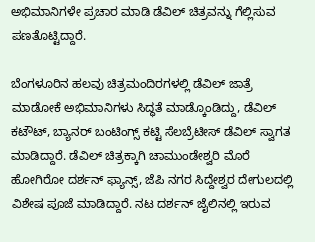ಅಭಿಮಾನಿಗಳೇ ಪ್ರಚಾರ ಮಾಡಿ ಡೆವಿಲ್ ಚಿತ್ರವನ್ನು ಗೆಲ್ಲಿಸುವ ಪಣತೊಟ್ಟಿದ್ದಾರೆ.

ಬೆಂಗಳೂರಿನ ಹಲವು ಚಿತ್ರಮಂದಿರಗಳಲ್ಲಿ ಡೆವಿಲ್ ಜಾತ್ರೆ ಮಾಡೋಕೆ ಅಭಿಮಾನಿಗಳು ಸಿದ್ಧತೆ ಮಾಡ್ಕೊಂಡಿದ್ದು, ಡೆವಿಲ್ ಕಟೌಟ್, ಬ್ಯಾನರ್ ಬಂಟಿಂಗ್ಸ್ ಕಟ್ಟಿ ಸೆಲಬ್ರೆಟೀಸ್ ಡೆವಿಲ್ ಸ್ವಾಗತ ಮಾಡಿದ್ದಾರೆ. ಡೆವಿಲ್ ಚಿತ್ರಕ್ಕಾಗಿ ಚಾಮುಂಡೇಶ್ವರಿ ಮೊರೆ ಹೋಗಿರೋ ದರ್ಶನ್ ಫ್ಯಾನ್ಸ್, ಜೆಪಿ ನಗರ ಸಿದ್ದೇಶ್ವರ ದೇಗುಲದಲ್ಲಿ ವಿಶೇಷ ಪೂಜೆ ಮಾಡಿದ್ದಾರೆ. ನಟ ದರ್ಶನ್ ಜೈಲಿನಲ್ಲಿ ಇರುವ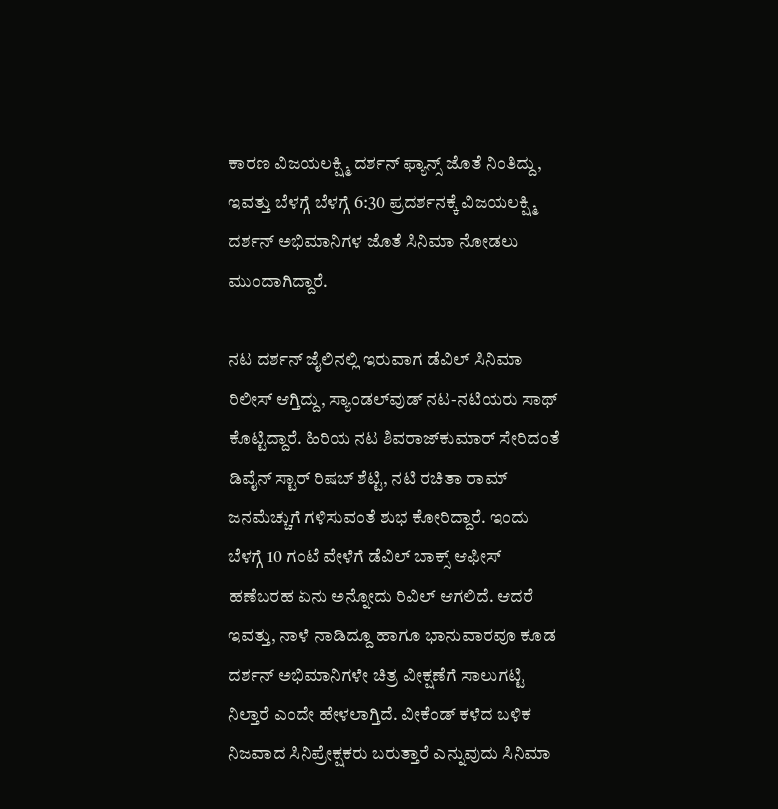ಕಾರಣ ವಿಜಯಲಕ್ಷ್ಮಿ ದರ್ಶನ್ ಫ್ಯಾನ್ಸ್ ಜೊತೆ ನಿಂತಿದ್ದು, ಇವತ್ತು ಬೆಳಗ್ಗೆ ಬೆಳಗ್ಗೆ 6:30 ಪ್ರದರ್ಶನಕ್ಕೆ ವಿಜಯಲಕ್ಷ್ಮಿ ದರ್ಶನ್ ಅಭಿಮಾನಿಗಳ ಜೊತೆ ಸಿನಿಮಾ ನೋಡಲು ಮುಂದಾಗಿದ್ದಾರೆ.

ನಟ ದರ್ಶನ್‌ ಜೈಲಿನಲ್ಲಿ ಇರುವಾಗ ಡೆವಿಲ್ ಸಿನಿಮಾ ರಿಲೀಸ್ ಆಗ್ತಿದ್ದು, ಸ್ಯಾಂಡಲ್‌ವುಡ್‌ ನಟ-ನಟಿಯರು ಸಾಥ್‌ ಕೊಟ್ಟಿದ್ದಾರೆ. ಹಿರಿಯ ನಟ ಶಿವರಾಜ್‌ಕುಮಾರ್‌ ಸೇರಿದಂತೆ ಡಿವೈನ್ ಸ್ಟಾರ್ ರಿಷಬ್ ಶೆಟ್ಟಿ, ನಟಿ ರಚಿತಾ ರಾಮ್‌‌‌ ಜನಮೆಚ್ಚುಗೆ ಗಳಿಸುವಂತೆ ಶುಭ ಕೋರಿದ್ದಾರೆ. ಇಂದು ಬೆಳಗ್ಗೆ 10 ಗಂಟೆ ವೇಳೆಗೆ ಡೆವಿಲ್ ಬಾಕ್ಸ್ ಆಫೀಸ್ ಹಣೆಬರಹ ಏನು ಅನ್ನೋದು ರಿವಿಲ್ ಆಗಲಿದೆ. ಆದರೆ ಇವತ್ತು, ನಾಳೆ ನಾಡಿದ್ದೂ ಹಾಗೂ ಭಾನುವಾರವೂ ಕೂಡ ದರ್ಶನ್ ಅಭಿಮಾನಿಗಳೇ ಚಿತ್ರ ವೀಕ್ಷಣೆಗೆ ಸಾಲುಗಟ್ಟಿ ನಿಲ್ತಾರೆ ಎಂದೇ ಹೇಳಲಾಗ್ತಿದೆ. ವೀಕೆಂಡ್ ಕಳೆದ ಬಳಿಕ ನಿಜವಾದ ಸಿನಿಪ್ರೇಕ್ಷಕರು ಬರುತ್ತಾರೆ ಎನ್ನುವುದು ಸಿನಿಮಾ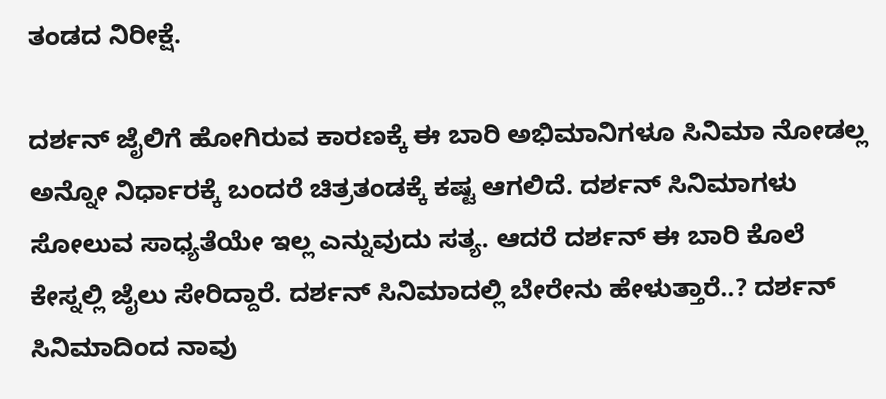ತಂಡದ ನಿರೀಕ್ಷೆ.

ದರ್ಶನ್ ಜೈಲಿಗೆ ಹೋಗಿರುವ ಕಾರಣಕ್ಕೆ ಈ ಬಾರಿ ಅಭಿಮಾನಿಗಳೂ ಸಿನಿಮಾ ನೋಡಲ್ಲ ಅನ್ನೋ ನಿರ್ಧಾರಕ್ಕೆ ಬಂದರೆ ಚಿತ್ರತಂಡಕ್ಕೆ ಕಷ್ಟ ಆಗಲಿದೆ. ದರ್ಶನ್ ಸಿನಿಮಾಗಳು ಸೋಲುವ ಸಾಧ್ಯತೆಯೇ ಇಲ್ಲ ಎನ್ನುವುದು ಸತ್ಯ. ಆದರೆ ದರ್ಶನ್ ಈ ಬಾರಿ ಕೊಲೆ ಕೇಸ್ನಲ್ಲಿ ಜೈಲು ಸೇರಿದ್ದಾರೆ. ದರ್ಶನ್ ಸಿನಿಮಾದಲ್ಲಿ ಬೇರೇನು ಹೇಳುತ್ತಾರೆ..? ದರ್ಶನ್ ಸಿನಿಮಾದಿಂದ ನಾವು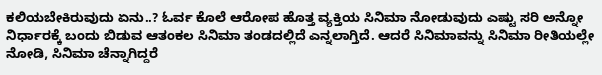ಕಲಿಯಬೇಕಿರುವುದು ಏನು..? ಓರ್ವ ಕೊಲೆ ಆರೋಪ ಹೊತ್ತ ವ್ಯಕ್ತಿಯ ಸಿನಿಮಾ ನೋಡುವುದು ಎಷ್ಟು ಸರಿ ಅನ್ನೋ ನಿರ್ಧಾರಕ್ಕೆ ಬಂದು ಬಿಡುವ ಆತಂಕಲ ಸಿನಿಮಾ ತಂಡದಲ್ಲಿದೆ ಎನ್ನಲಾಗ್ತಿದೆ. ಆದರೆ ಸಿನಿಮಾವನ್ನು ಸಿನಿಮಾ ರೀತಿಯಲ್ಲೇ ನೋಡಿ, ಸಿನಿಮಾ ಚೆನ್ನಾಗಿದ್ದರೆ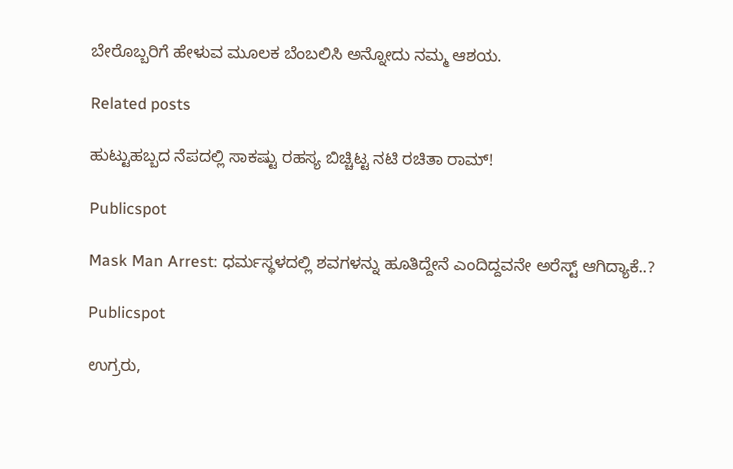ಬೇರೊಬ್ಬರಿಗೆ ಹೇಳುವ ಮೂಲಕ ಬೆಂಬಲಿಸಿ ಅನ್ನೋದು ನಮ್ಮ ಆಶಯ.

Related posts

ಹುಟ್ಟುಹಬ್ಬದ ನೆಪದಲ್ಲಿ ಸಾಕಷ್ಟು ರಹಸ್ಯ ಬಿಚ್ಚಿಟ್ಟ ನಟಿ ರಚಿತಾ ರಾಮ್!

Publicspot

Mask Man Arrest: ಧರ್ಮಸ್ಥಳದಲ್ಲಿ ಶವಗಳನ್ನು ಹೂತಿದ್ದೇನೆ ಎಂದಿದ್ದವನೇ ಅರೆಸ್ಟ್ ಆಗಿದ್ಯಾಕೆ..?

Publicspot

ಉಗ್ರರು,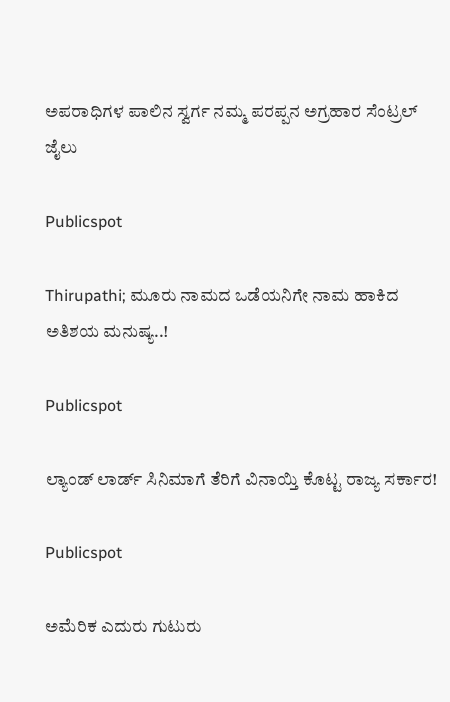ಅಪರಾಧಿಗಳ ಪಾಲಿನ ಸ್ವರ್ಗ ನಮ್ಮ ಪರಪ್ಪನ ಅಗ್ರಹಾರ ಸೆಂಟ್ರಲ್ ಜೈಲು

Publicspot

Thirupathi; ಮೂರು ನಾಮದ ಒಡೆಯನಿಗೇ ನಾಮ ಹಾಕಿದ ಅತಿಶಯ ಮನುಷ್ಯ..!

Publicspot

ಲ್ಯಾಂಡ್‌ ಲಾರ್ಡ್‌ ಸಿನಿಮಾಗೆ ತೆರಿಗೆ ವಿನಾಯ್ತಿ ಕೊಟ್ಟ ರಾಜ್ಯ ಸರ್ಕಾರ!

Publicspot

ಅಮೆರಿಕ ಎದುರು ಗುಟುರು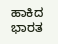ಹಾಕಿದ ಭಾರತ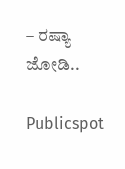– ರಷ್ಯಾ ಜೋಡಿ..

Publicspot